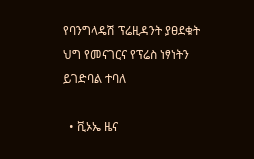የባንግላዴሽ ፕሬዚዳንት ያፀደቁት ህግ የመናገርና የፕሬስ ነፃነትን ይገድባል ተባለ

  • ቪኦኤ ዜና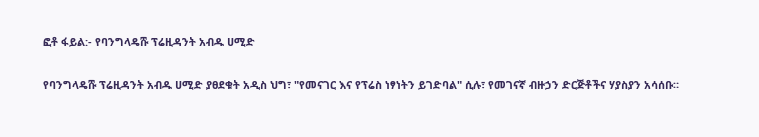ፎቶ ፋይል:- የባንግላዴሹ ፕሬዚዳንት አብዱ ሀሚድ

የባንግላዴሹ ፕሬዚዳንት አብዱ ሀሚድ ያፀደቁት አዲስ ህግ፣ "የመናገር እና የፕሬስ ነፃነትን ይገድባል" ሲሉ፣ የመገናኛ ብዙኃን ድርጅቶችና ሃያስያን አሳሰቡ።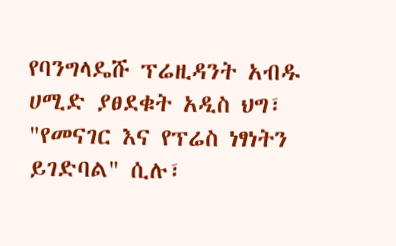የባንግላዴሹ ፕሬዚዳንት አብዱ ሀሚድ ያፀደቁት አዲስ ህግ፣ "የመናገር እና የፕሬስ ነፃነትን ይገድባል" ሲሉ፣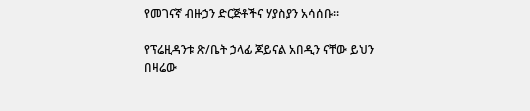የመገናኛ ብዙኃን ድርጅቶችና ሃያስያን አሳሰቡ።

የፕሬዚዳንቱ ጽ/ቤት ኃላፊ ጆይናል አበዲን ናቸው ይህን በዛሬው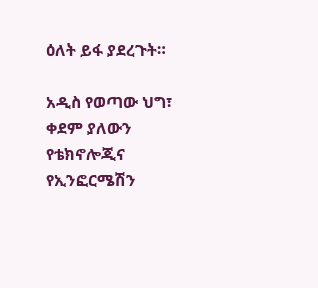ዕለት ይፋ ያደረጉት።

አዲስ የወጣው ህግ፣ ቀደም ያለውን የቴክኖሎጂና የኢንፎርሜሽን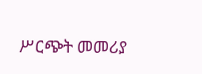ሥርጭት መመሪያ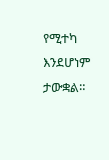የሚተካ እንደሆነም ታውቋል።